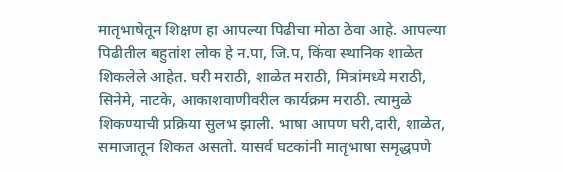मातृभाषेतून शिक्षण हा आपल्या पिढीचा मोठा ठेवा आहे. आपल्या पिढीतील बहुतांश लोक हे न.पा, जि.प, किंवा स्थानिक शाळेत शिकलेले आहेत. घरी मराठी, शाळेत मराठी, मित्रांमध्ये मराठी, सिनेमे, नाटके, आकाशवाणीवरील कार्यक्रम मराठी. त्यामुळे शिकण्याची प्रक्रिया सुलभ झाली. भाषा आपण घरी,दारी, शाळेत, समाजातून शिकत असतो. यासर्व घटकांनी मातृभाषा समृद्धपणे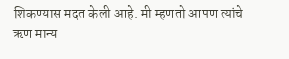शिकण्यास मदत केली आहे. मी म्हणतो आपण त्यांचे ऋण मान्य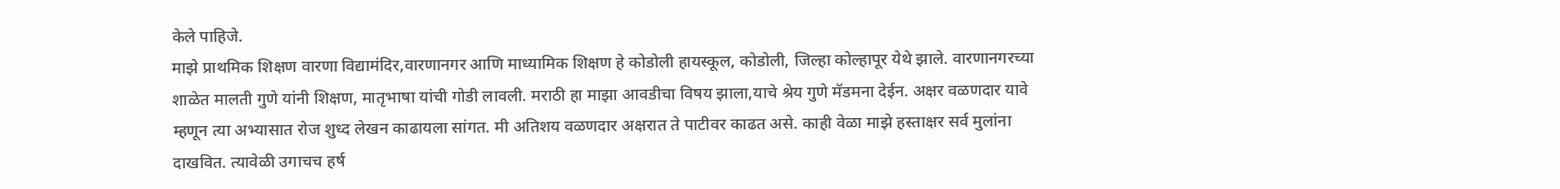केले पाहिजे.
माझे प्राथमिक शिक्षण वारणा विद्यामंदिर,वारणानगर आणि माध्यामिक शिक्षण हे कोडोली हायस्कूल, कोडोली, जिल्हा कोल्हापूर येथे झाले. वारणानगरच्या शाळेत मालती गुणे यांनी शिक्षण, मातृभाषा यांची गोडी लावली. मराठी हा माझा आवडीचा विषय झाला,याचे श्रेय गुणे मॅडमना देईन. अक्षर वळणदार यावे म्हणून त्या अभ्यासात रोज शुध्द लेखन काढायला सांगत. मी अतिशय वळणदार अक्षरात ते पाटीवर काढत असे. काही वेळा माझे हस्ताक्षर सर्व मुलांना दाखवित. त्यावेळी उगाचच हर्ष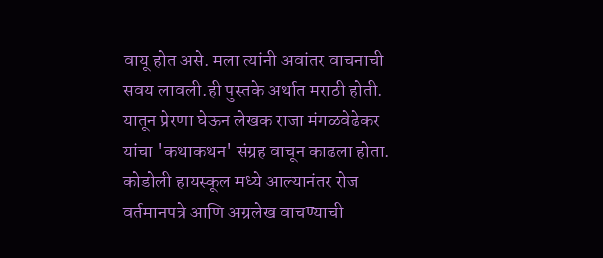वायू होत असे. मला त्यांनी अवांतर वाचनाची सवय लावली.ही पुस्तके अर्थात मराठी होती. यातून प्रेरणा घेऊन लेखक राजा मंगळवेढेकर यांचा 'कथाकथन' संग्रह वाचून काढला होता.
कोडोली हायस्कूल मध्ये आल्यानंतर रोज वर्तमानपत्रे आणि अग्रलेख वाचण्याची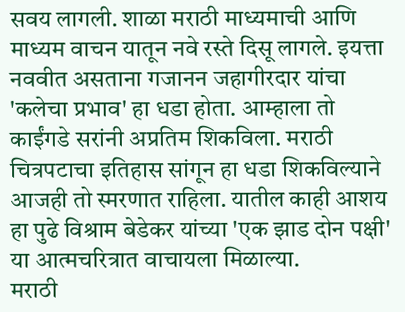सवय लागली. शाळा मराठी माध्यमाची आणि माध्यम वाचन यातून नवे रस्ते दिसू लागले. इयत्ता नववीत असताना गजानन जहागीरदार यांचा 'कलेचा प्रभाव' हा धडा होता. आम्हाला तो काईंगडे सरांनी अप्रतिम शिकविला. मराठी चित्रपटाचा इतिहास सांगून हा धडा शिकविल्याने आजही तो स्मरणात राहिला. यातील काही आशय हा पुढे विश्राम बेडेकर यांच्या 'एक झाड दोन पक्षी' या आत्मचरित्रात वाचायला मिळाल्या.
मराठी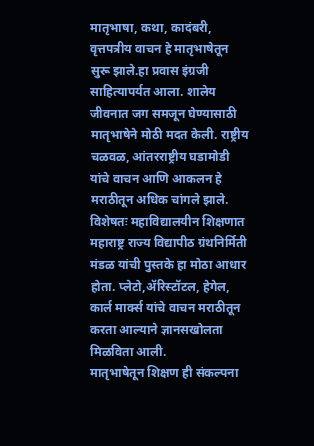मातृभाषा, कथा, कादंबरी, वृत्तपत्रीय वाचन हे मातृभाषेतून सुरू झाले.हा प्रवास इंग्रजी साहित्यापर्यत आला. शालेय जीवनात जग समजून घेण्यासाठी मातृभाषेने मोठी मदत केली. राष्ट्रीय चळवळ, आंतरराष्ट्रीय घडामोडी यांचे वाचन आणि आकलन हे मराठीतून अधिक चांगले झाले. विशेषतः महाविद्यालयीन शिक्षणात महाराष्ट्र राज्य विद्यापीठ ग्रंथनिर्मिती मंडळ यांची पुस्तके हा मोठा आधार होता. प्लेटो,ॲरिस्टॉटल, हेगेल, कार्ल मार्क्स यांचे वाचन मराठीतून करता आल्याने ज्ञानसखोलता मिळविता आली.
मातृभाषेतून शिक्षण ही संकल्पना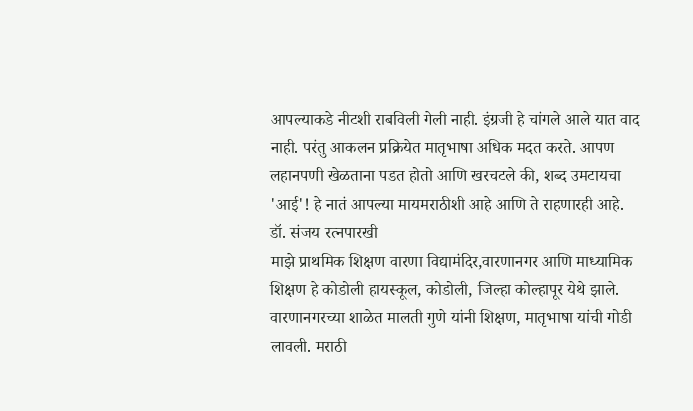आपल्याकडे नीटशी राबविली गेली नाही. इंग्रजी हे चांगले आले यात वाद नाही. परंतु आकलन प्रक्रियेत मातृभाषा अधिक मदत करते. आपण लहानपणी खेळताना पडत होतो आणि खरचटले की, शब्द उमटायचा 'आई'! हे नातं आपल्या मायमराठीशी आहे आणि ते राहणारही आहे.
डॉ. संजय रत्नपारखी
माझे प्राथमिक शिक्षण वारणा विद्यामंदिर,वारणानगर आणि माध्यामिक शिक्षण हे कोडोली हायस्कूल, कोडोली, जिल्हा कोल्हापूर येथे झाले. वारणानगरच्या शाळेत मालती गुणे यांनी शिक्षण, मातृभाषा यांची गोडी लावली. मराठी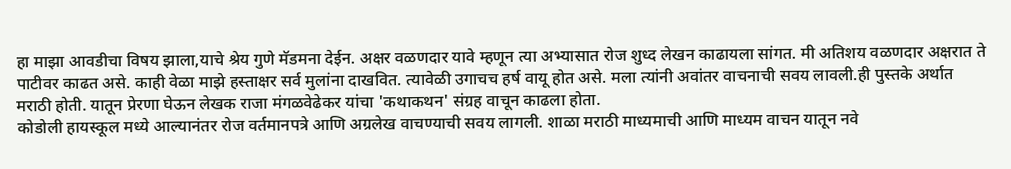हा माझा आवडीचा विषय झाला,याचे श्रेय गुणे मॅडमना देईन. अक्षर वळणदार यावे म्हणून त्या अभ्यासात रोज शुध्द लेखन काढायला सांगत. मी अतिशय वळणदार अक्षरात ते पाटीवर काढत असे. काही वेळा माझे हस्ताक्षर सर्व मुलांना दाखवित. त्यावेळी उगाचच हर्ष वायू होत असे. मला त्यांनी अवांतर वाचनाची सवय लावली.ही पुस्तके अर्थात मराठी होती. यातून प्रेरणा घेऊन लेखक राजा मंगळवेढेकर यांचा 'कथाकथन' संग्रह वाचून काढला होता.
कोडोली हायस्कूल मध्ये आल्यानंतर रोज वर्तमानपत्रे आणि अग्रलेख वाचण्याची सवय लागली. शाळा मराठी माध्यमाची आणि माध्यम वाचन यातून नवे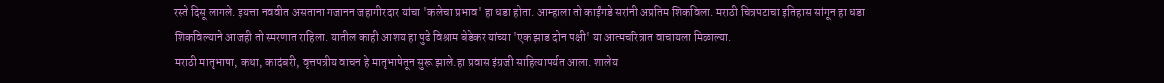रस्ते दिसू लागले. इयत्ता नववीत असताना गजानन जहागीरदार यांचा 'कलेचा प्रभाव' हा धडा होता. आम्हाला तो काईंगडे सरांनी अप्रतिम शिकविला. मराठी चित्रपटाचा इतिहास सांगून हा धडा शिकविल्याने आजही तो स्मरणात राहिला. यातील काही आशय हा पुढे विश्राम बेडेकर यांच्या 'एक झाड दोन पक्षी' या आत्मचरित्रात वाचायला मिळाल्या.
मराठी मातृभाषा, कथा, कादंबरी, वृत्तपत्रीय वाचन हे मातृभाषेतून सुरू झाले.हा प्रवास इंग्रजी साहित्यापर्यत आला. शालेय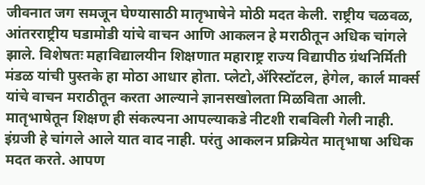जीवनात जग समजून घेण्यासाठी मातृभाषेने मोठी मदत केली. राष्ट्रीय चळवळ, आंतरराष्ट्रीय घडामोडी यांचे वाचन आणि आकलन हे मराठीतून अधिक चांगले झाले. विशेषतः महाविद्यालयीन शिक्षणात महाराष्ट्र राज्य विद्यापीठ ग्रंथनिर्मिती मंडळ यांची पुस्तके हा मोठा आधार होता. प्लेटो,ॲरिस्टॉटल, हेगेल, कार्ल मार्क्स यांचे वाचन मराठीतून करता आल्याने ज्ञानसखोलता मिळविता आली.
मातृभाषेतून शिक्षण ही संकल्पना आपल्याकडे नीटशी राबविली गेली नाही. इंग्रजी हे चांगले आले यात वाद नाही. परंतु आकलन प्रक्रियेत मातृभाषा अधिक मदत करते. आपण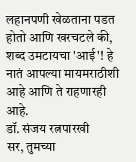लहानपणी खेळताना पडत होतो आणि खरचटले की, शब्द उमटायचा 'आई'! हे नातं आपल्या मायमराठीशी आहे आणि ते राहणारही आहे.
डॉ. संजय रत्नपारखी
सर, तुमच्या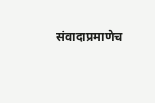संवादाप्रमाणेच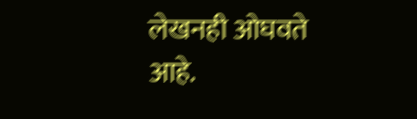लेखनही ओघवते आहे.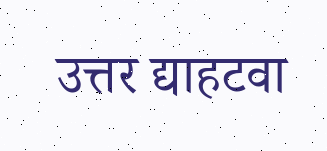उत्तर द्याहटवा